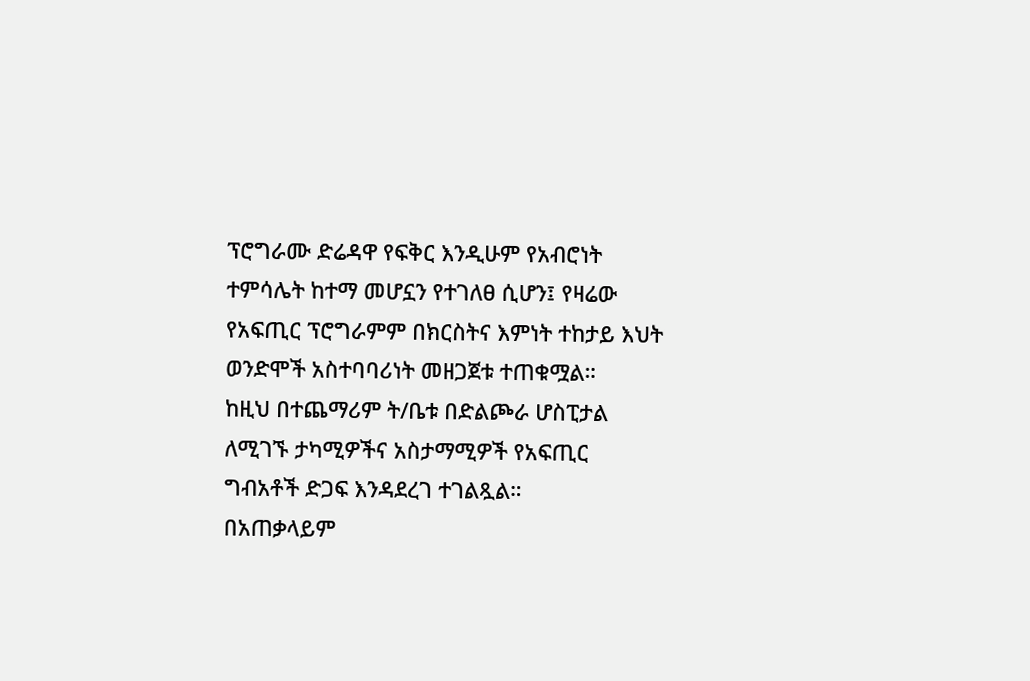ፕሮግራሙ ድሬዳዋ የፍቅር እንዲሁም የአብሮነት ተምሳሌት ከተማ መሆኗን የተገለፀ ሲሆን፤ የዛሬው የአፍጢር ፕሮግራምም በክርስትና እምነት ተከታይ እህት ወንድሞች አስተባባሪነት መዘጋጀቱ ተጠቁሟል።
ከዚህ በተጨማሪም ት/ቤቱ በድልጮራ ሆስፒታል ለሚገኙ ታካሚዎችና አስታማሚዎች የአፍጢር ግብአቶች ድጋፍ እንዳደረገ ተገልጿል።
በአጠቃላይም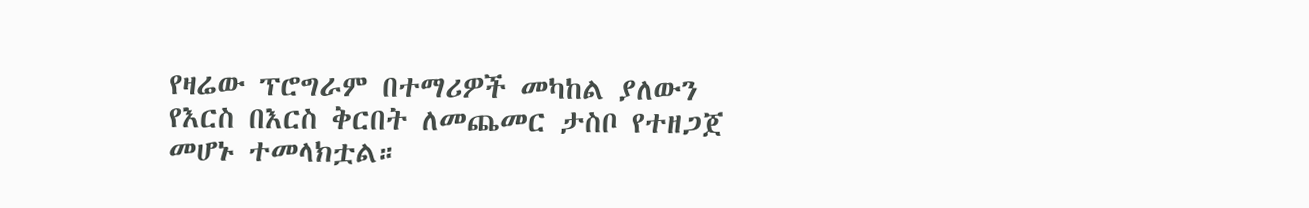የዛሬው ፕሮግራም በተማሪዎች መካከል ያለውን የእርስ በእርስ ቅርበት ለመጨመር ታስቦ የተዘጋጀ መሆኑ ተመላክቷል።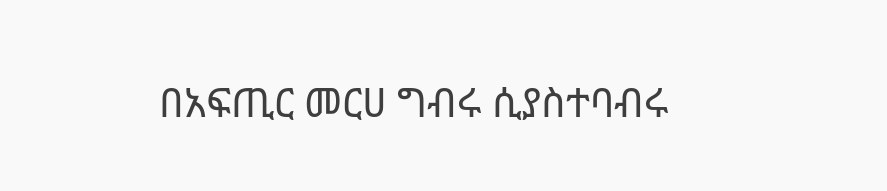በአፍጢር መርሀ ግብሩ ሲያስተባብሩ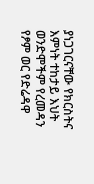ያነጋገርናቸው የክርስትና እምነት ተከታይ እህት ወንድሞችም የረመዳን የፆም ወር የድሬዳዋ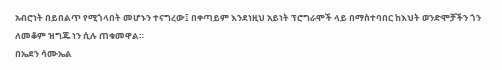አብሮነት በይበልጥ የሚጎላበት መሆኑን ተናግረው፤ በቀጣይም እንደነዚህ አይነት ፕሮግራሞች ላይ በማስተባበር ከእህት ወንድሞቻችን ጎን ለመቆም ዝግጁ ነን ሲሉ ጠቁመዋል።
በኤደን ሳሙኤል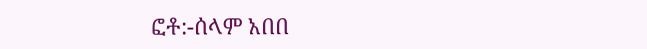ፎቶ:-ሰላም አበበ